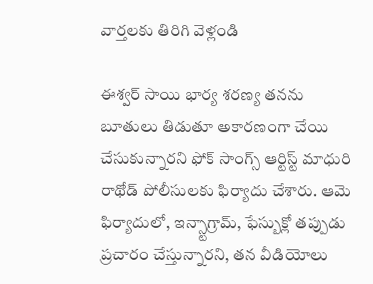వార్తలకు తిరిగి వెళ్లండి

ఈశ్వర్ సాయి భార్య శరణ్య తనను బూతులు తిడుతూ అకారణంగా చేయి చేసుకున్నారని ఫోక్ సాంగ్స్ ఆర్టిస్ట్ మాధురి రాథోడ్ పోలీసులకు ఫిర్యాదు చేశారు. ఆమె ఫిర్యాదులో, ఇన్స్టాగ్రామ్, ఫేస్బుక్లో తప్పుడు ప్రచారం చేస్తున్నారని, తన వీడియోలు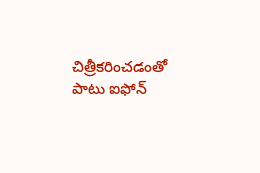చిత్రీకరించడంతో పాటు ఐఫోన్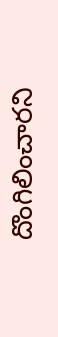దొంగిలించారని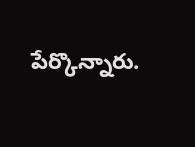పేర్కొన్నారు.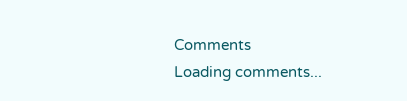Comments
Loading comments...